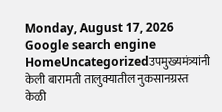Monday, August 17, 2026
Google search engine
HomeUncategorizedउपमुख्यमंत्र्यांनी केली बारामती तालुक्यातील नुकसानग्रस्त केळी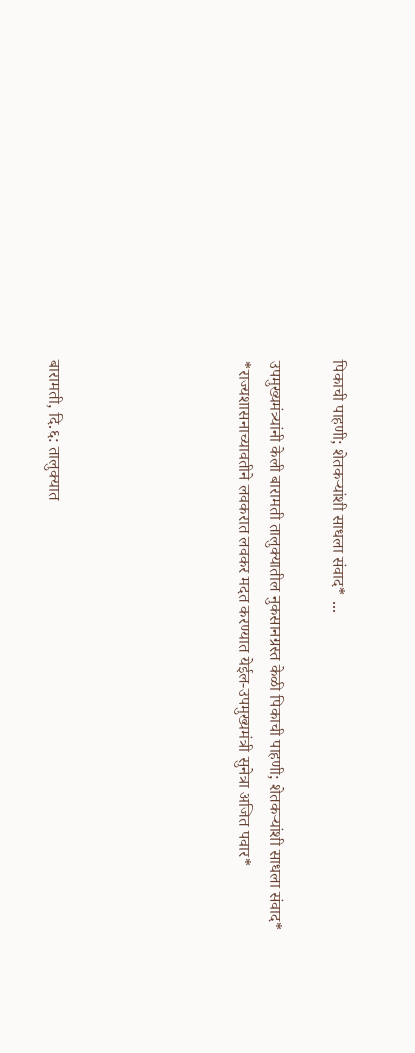पिकाची पाहणी; शेतकऱ्यांशी साधला संवाद* ...

उपमुख्यमंत्र्यांनी केली बारामती तालुक्यातील नुकसानग्रस्त केळी पिकाची पाहणी; शेतकऱ्यांशी साधला संवाद* *राज्यशासनाच्यावतीने लवकरात लवकर मदत करण्यात येईल-उपमुख्यमंत्री सुनेत्रा अजित पवार*





बारामती, दि.६: तालुक्यात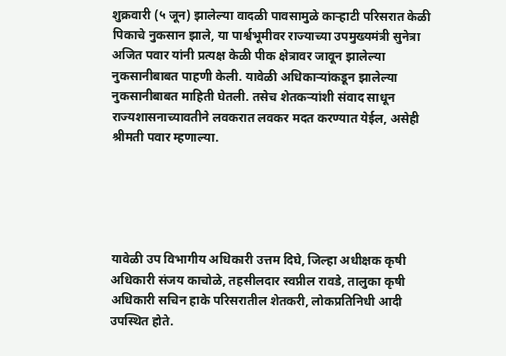शुक्रवारी (५ जून) झालेल्या वादळी पावसामुळे काऱ्हाटी परिसरात केळी पिकाचे नुकसान झाले, या पार्श्वभूमीवर राज्याच्या उपमुख्यमंत्री सुनेत्रा अजित पवार यांनी प्रत्यक्ष केळी पीक क्षेत्रावर जावून झालेल्या नुकसानीबाबत पाहणी केली. यावेळी अधिकाऱ्यांकडून झालेल्या नुकसानीबाबत माहिती घेतली. तसेच शेतकऱ्यांशी संवाद साधून राज्यशासनाच्यावतीने लवकरात लवकर मदत करण्यात येईल, असेही श्रीमती पवार म्हणाल्या.





यावेळी उप विभागीय अधिकारी उत्तम दिघे, जिल्हा अधीक्षक कृषी अधिकारी संजय काचोळे, तहसीलदार स्वप्नील रावडे, तालुका कृषी अधिकारी सचिन हाके परिसरातील शेतकरी, लोकप्रतिनिधी आदी उपस्थित होते.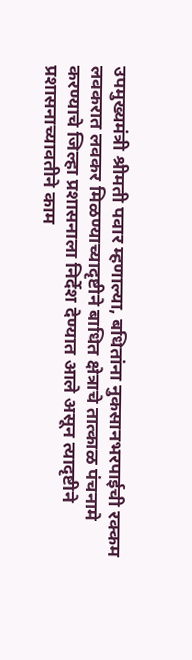उपमुख्यमंत्री श्रीमती पवार म्हणाल्या, बधितांना नुकसानभरपाईची रक्कम लवकरात लवकर मिळण्याच्यादृष्टीने बाधित क्षेत्राचे तात्काळ पंचनामे करण्याचे जिल्हा प्रशासनाला निर्देश देण्यात आले असून त्यादृष्टीने प्रशासनाच्यावतीने काम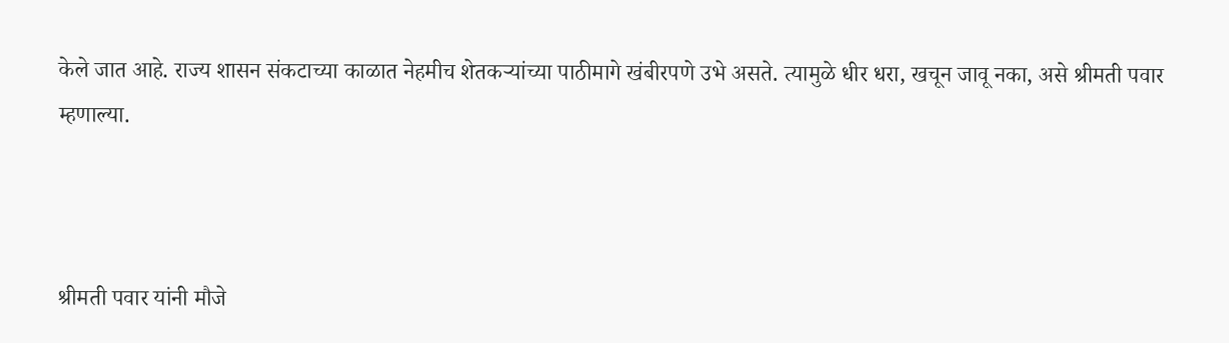केले जात आहे. राज्य शासन संकटाच्या काळात नेहमीच शेतकऱ्यांच्या पाठीमागे खंबीरपणे उभे असते. त्यामुळे धीर धरा, खचून जावू नका, असे श्रीमती पवार म्हणाल्या.



श्रीमती पवार यांनी मौजे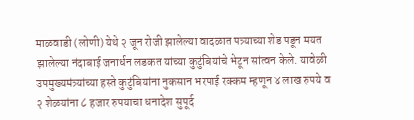माळवाडी (लोणी) येथे २ जून रोजी झालेल्या वादळात पत्र्याच्या शेड पडून मयत झालेल्या नंदाबाई जनार्धन लडकत यांच्या कुटुंबियांचे भेटून सांत्वन केले. यावेळी उपमुख्यमंत्र्यांच्या हस्ते कुटुंबियांना नुकसान भरपाई रक्कम म्हणून ४ लाख रुपये व २ शेळयांना ८ हजार रुपयाचा धनादेश सुपूर्द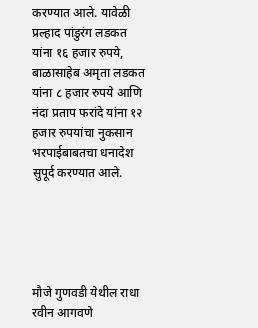करण्यात आले. यावेळी प्रल्हाद पांडुरंग लडकत यांना १६ हजार रुपये, बाळासाहेब अमृता लडकत यांना ८ हजार रुपये आणि नंदा प्रताप फरांदे यांना १२ हजार रुपयांचा नुकसान भरपाईबाबतचा धनादेश सुपूर्द करण्यात आले.





मौजे गुणवडी येथील राधा रवीन आगवणे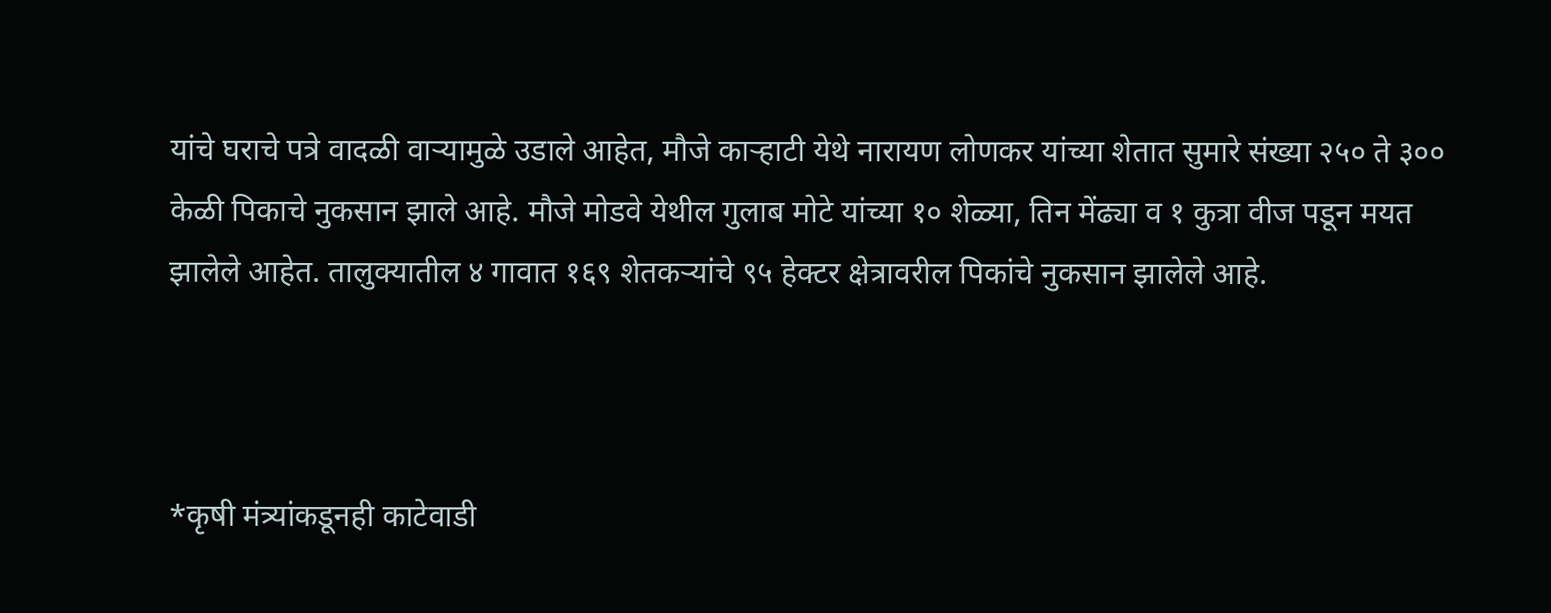यांचे घराचे पत्रे वादळी वाऱ्यामुळे उडाले आहेत, मौजे काऱ्हाटी येथे नारायण लोणकर यांच्या शेतात सुमारे संख्या २५० ते ३०० केळी पिकाचे नुकसान झाले आहे. मौजे मोडवे येथील गुलाब मोटे यांच्या १० शेळ्या, तिन मेंढ्या व १ कुत्रा वीज पडून मयत झालेले आहेत. तालुक्यातील ४ गावात १६९ शेतकऱ्यांचे ९५ हेक्टर क्षेत्रावरील पिकांचे नुकसान झालेले आहे.



*कृषी मंत्र्यांकडूनही काटेवाडी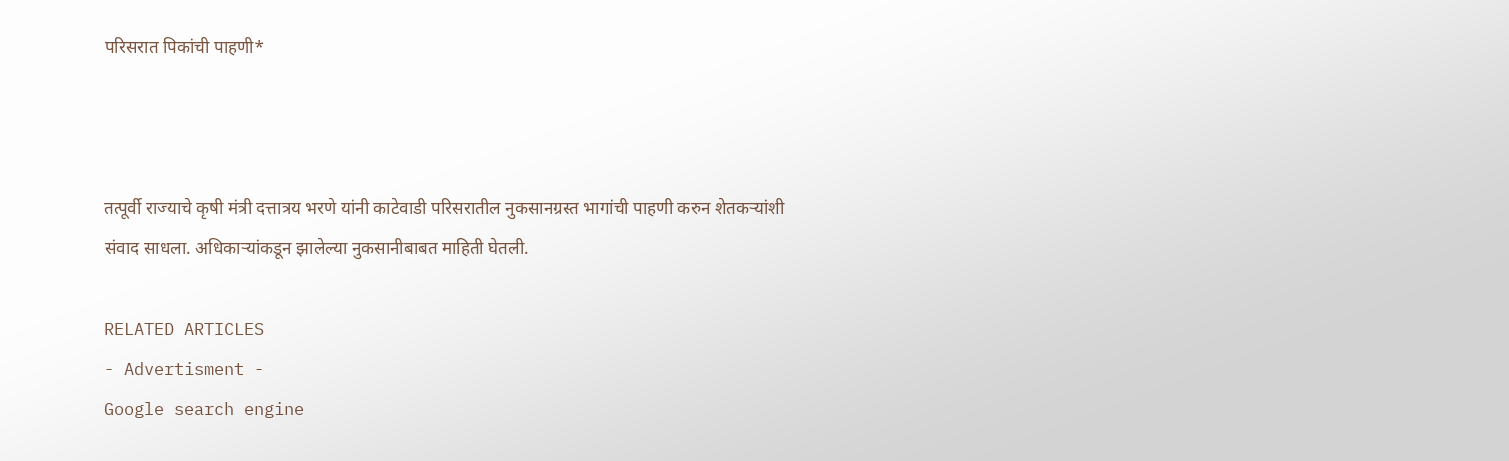परिसरात पिकांची पाहणी*



तत्पूर्वी राज्याचे कृषी मंत्री दत्तात्रय भरणे यांनी काटेवाडी परिसरातील नुकसानग्रस्त भागांची पाहणी करुन शेतकऱ्यांशी संवाद साधला. अधिकाऱ्यांकडून झालेल्या नुकसानीबाबत माहिती घेतली.

RELATED ARTICLES
- Advertisment -
Google search engine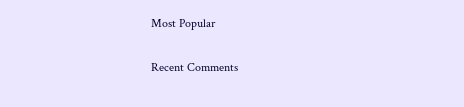Most Popular

Recent Comments